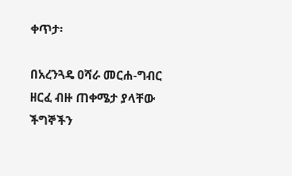ቀጥታ፡

በአረንጓዴ ዐሻራ መርሐ-ግብር ዘርፈ ብዙ ጠቀሜታ ያላቸው ችግኞችን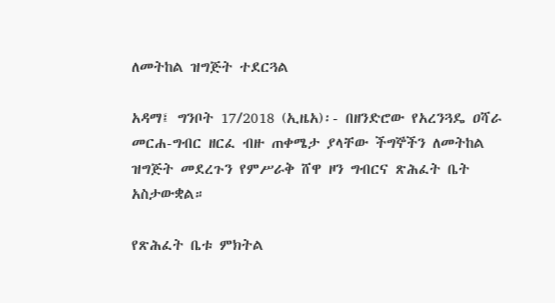ለመትከል ዝግጅት ተደርጓል

አዳማ፤ ግንቦት 17/2018 (ኢዜአ)፡- በዘንድሮው የአረንጓዴ ዐሻራ መርሐ-ግብር ዘርፈ ብዙ ጠቀሜታ ያላቸው ችግኞችን ለመትከል ዝግጅት መደረጉን የምሥራቅ ሸዋ ዞን ግብርና ጽሕፈት ቤት አስታውቋል።

የጽሕፈት ቤቱ ምክትል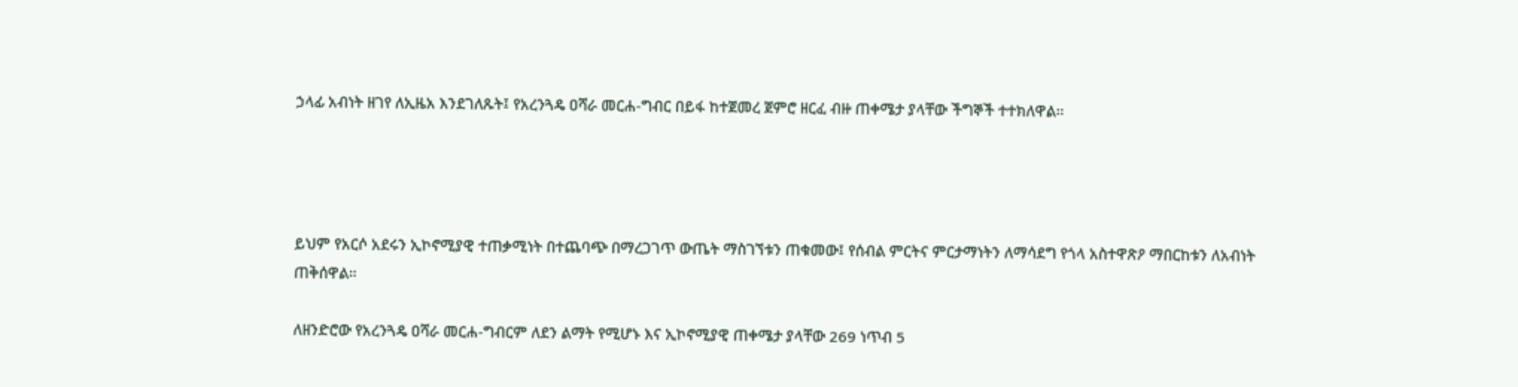ኃላፊ አብነት ዘገየ ለኢዜአ እንደገለጹት፤ የአረንጓዴ ዐሻራ መርሐ-ግብር በይፋ ከተጀመረ ጀምሮ ዘርፈ ብዙ ጠቀሜታ ያላቸው ችግኞች ተተክለዋል።




ይህም የአርሶ አደሩን ኢኮኖሚያዊ ተጠቃሚነት በተጨባጭ በማረጋገጥ ውጤት ማስገኘቱን ጠቁመው፤ የሰብል ምርትና ምርታማነትን ለማሳደግ የጎላ አስተዋጽዖ ማበርከቱን ለአብነት ጠቅሰዋል።

ለዘንድሮው የአረንጓዴ ዐሻራ መርሐ-ግብርም ለደን ልማት የሚሆኑ እና ኢኮኖሚያዊ ጠቀሜታ ያላቸው 269 ነጥብ 5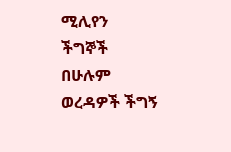ሚሊየን ችግኞች በሁሉም ወረዳዎች ችግኝ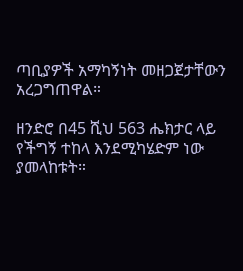ጣቢያዎች አማካኝነት መዘጋጀታቸውን አረጋግጠዋል።

ዘንድሮ በ45 ሺህ 563 ሔክታር ላይ የችግኝ ተከላ እንደሚካሄድም ነው ያመላከቱት።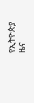የኢትዮጵያ ዜና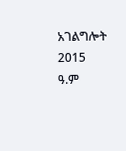አገልግሎት
2015
ዓ.ም